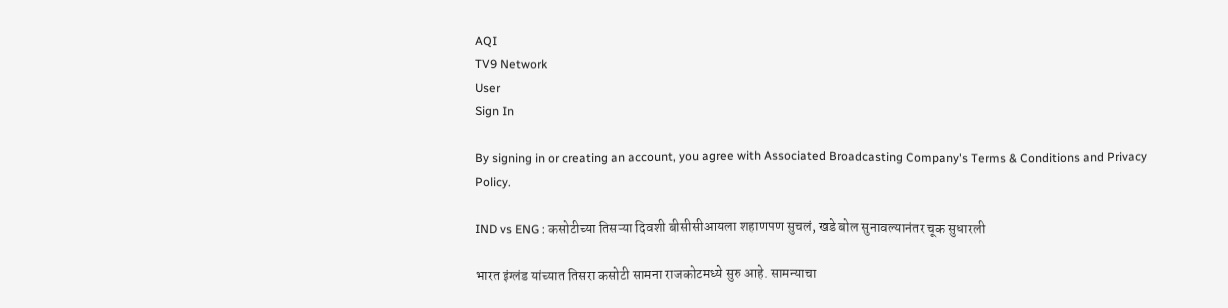AQI
TV9 Network
User
Sign In

By signing in or creating an account, you agree with Associated Broadcasting Company's Terms & Conditions and Privacy Policy.

IND vs ENG : कसोटीच्या तिसऱ्या दिवशी बीसीसीआयला शहाणपण सुचलं, खडे बोल सुनावल्यानंतर चूक सुधारली

भारत इंग्लंड यांच्यात तिसरा कसोटी सामना राजकोटमध्ये सुरु आहे. सामन्याचा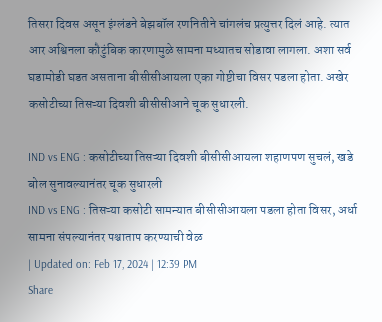तिसरा दिवस असून इंग्लंडने बेझबॉल रणनितीने चांगलंच प्रत्युत्तर दिलं आहे. त्यात आर अश्विनला कौटुंबिक कारणामुळे सामना मध्यातच सोडावा लागला. अशा सर्व घडामोडी घडत असताना बीसीसीआयला एका गोष्टीचा विसर पडला होता. अखेर कसोटीच्या तिसऱ्या दिवशी बीसीसीआने चूक सुधारली.

IND vs ENG : कसोटीच्या तिसऱ्या दिवशी बीसीसीआयला शहाणपण सुचलं, खडे बोल सुनावल्यानंतर चूक सुधारली
IND vs ENG : तिसऱ्या कसोटी सामन्यात बीसीसीआयला पडला होता विसर, अर्धा सामना संपल्यानंतर पश्चाताप करण्याची वेळ
| Updated on: Feb 17, 2024 | 12:39 PM
Share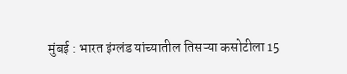मुंबई : भारत इंग्लंड यांच्यातील तिसऱ्या कसोटीला 15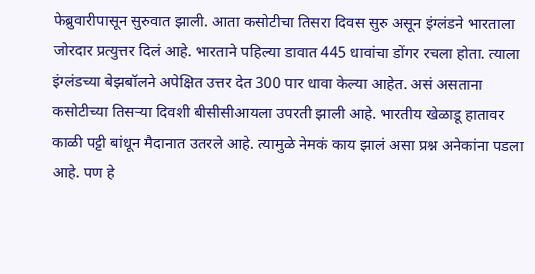फेब्रुवारीपासून सुरुवात झाली. आता कसोटीचा तिसरा दिवस सुरु असून इंग्लंडने भारताला जोरदार प्रत्युत्तर दिलं आहे. भारताने पहिल्या डावात 445 धावांचा डोंगर रचला होता. त्याला इंग्लंडच्या बेझबॉलने अपेक्षित उत्तर देत 300 पार धावा केल्या आहेत. असं असताना कसोटीच्या तिसऱ्या दिवशी बीसीसीआयला उपरती झाली आहे. भारतीय खेळाडू हातावर काळी पट्टी बांधून मैदानात उतरले आहे. त्यामुळे नेमकं काय झालं असा प्रश्न अनेकांना पडला आहे. पण हे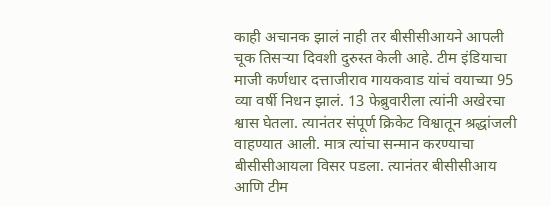काही अचानक झालं नाही तर बीसीसीआयने आपली चूक तिसऱ्या दिवशी दुरुस्त केली आहे. टीम इंडियाचा माजी कर्णधार दत्ताजीराव गायकवाड यांचं वयाच्या 95 व्या वर्षी निधन झालं. 13 फेब्रुवारीला त्यांनी अखेरचा श्वास घेतला. त्यानंतर संपूर्ण क्रिकेट विश्वातून श्रद्धांजली वाहण्यात आली. मात्र त्यांचा सन्मान करण्याचा बीसीसीआयला विसर पडला. त्यानंतर बीसीसीआय आणि टीम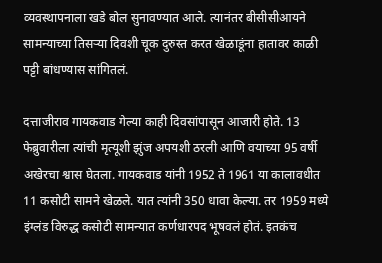व्यवस्थापनाला खडे बोल सुनावण्यात आले. त्यानंतर बीसीसीआयने सामन्याच्या तिसऱ्या दिवशी चूक दुरुस्त करत खेळाडूंना हातावर काळी पट्टी बांधण्यास सांगितलं.

दत्ताजीराव गायकवाड गेल्या काही दिवसांपासून आजारी होते. 13 फेब्रुवारीला त्यांची मृत्यूशी झुंज अपयशी ठरली आणि वयाच्या 95 वर्षी अखेरचा श्वास घेतला. गायकवाड यांनी 1952 ते 1961 या कालावधीत 11 कसोटी सामने खेळले. यात त्यांनी 350 धावा केल्या. तर 1959 मध्ये इंग्लंड विरुद्ध कसोटी सामन्यात कर्णधारपद भूषवलं होतं. इतकंच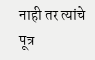नाही तर त्यांचे पूत्र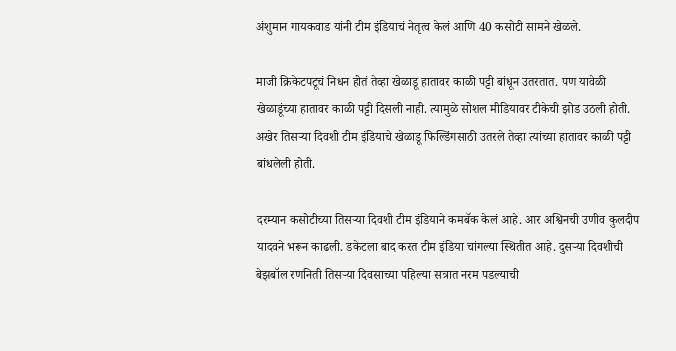अंशुमान गायकवाड यांनी टीम इंडियाचं नेतृत्व केलं आणि 40 कसोटी सामने खेळले.

माजी क्रिकेटपटूचं निधन होतं तेव्हा खेळाडू हातावर काळी पट्टी बांधून उतरतात. पण यावेळी खेळाडूंच्या हातावर काळी पट्टी दिसली नाही. त्यामुळे सोशल मीडियावर टीकेची झोड उठली होती. अखेर तिसऱ्या दिवशी टीम इंडियाचे खेळाडू फिल्डिंगसाठी उतरले तेव्हा त्यांच्या हातावर काळी पट्टी बांधलेली होती.

दरम्यान कसोटीच्या तिसऱ्या दिवशी टीम इंडियाने कमबॅक केलं आहे. आर अश्विनची उणीव कुलदीप यादवने भरून काढली. डकेटला बाद करत टीम इंडिया चांगल्या स्थितीत आहे. दुसऱ्या दिवशीची बेझबॉल रणनिती तिसऱ्या दिवसाच्या पहिल्या सत्रात नरम पडल्याची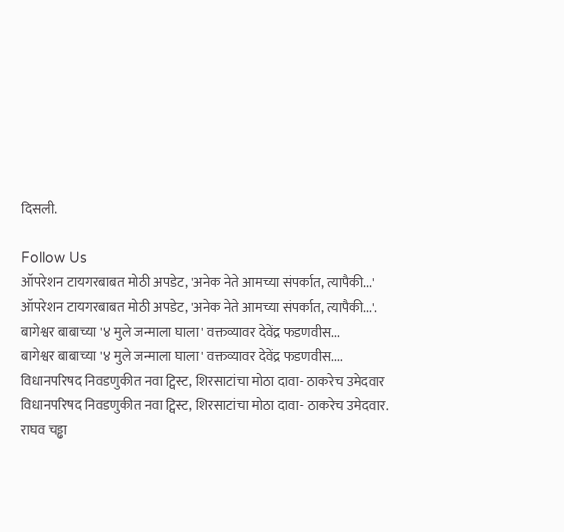दिसली.

Follow Us
ऑपरेशन टायगरबाबत मोठी अपडेट, 'अनेक नेते आमच्या संपर्कात, त्यापैकी...'
ऑपरेशन टायगरबाबत मोठी अपडेट, 'अनेक नेते आमच्या संपर्कात, त्यापैकी...'.
बागेश्वर बाबाच्या '४ मुले जन्माला घाला' वक्तव्यावर देवेंद्र फडणवीस...
बागेश्वर बाबाच्या '४ मुले जन्माला घाला' वक्तव्यावर देवेंद्र फडणवीस....
विधानपरिषद निवडणुकीत नवा ट्विस्ट, शिरसाटांचा मोठा दावा- ठाकरेच उमेदवार
विधानपरिषद निवडणुकीत नवा ट्विस्ट, शिरसाटांचा मोठा दावा- ठाकरेच उमेदवार.
राघव चड्ढा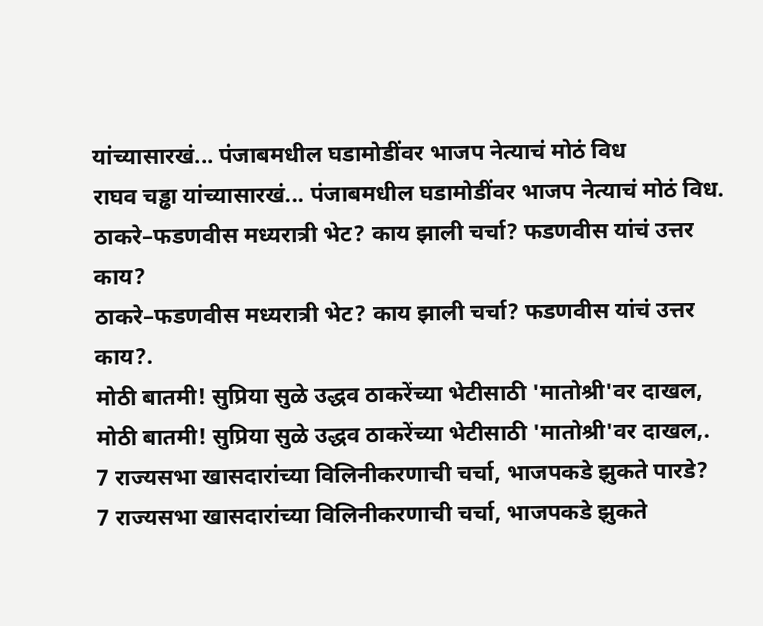यांच्यासारखं... पंजाबमधील घडामोडींवर भाजप नेत्याचं मोठं विध
राघव चड्ढा यांच्यासारखं... पंजाबमधील घडामोडींवर भाजप नेत्याचं मोठं विध.
ठाकरे–फडणवीस मध्यरात्री भेट? काय झाली चर्चा? फडणवीस यांचं उत्तर काय?
ठाकरे–फडणवीस मध्यरात्री भेट? काय झाली चर्चा? फडणवीस यांचं उत्तर काय?.
मोठी बातमी! सुप्रिया सुळे उद्धव ठाकरेंच्या भेटीसाठी 'मातोश्री'वर दाखल,
मोठी बातमी! सुप्रिया सुळे उद्धव ठाकरेंच्या भेटीसाठी 'मातोश्री'वर दाखल,.
7 राज्यसभा खासदारांच्या विलिनीकरणाची चर्चा, भाजपकडे झुकते पारडे?
7 राज्यसभा खासदारांच्या विलिनीकरणाची चर्चा, भाजपकडे झुकते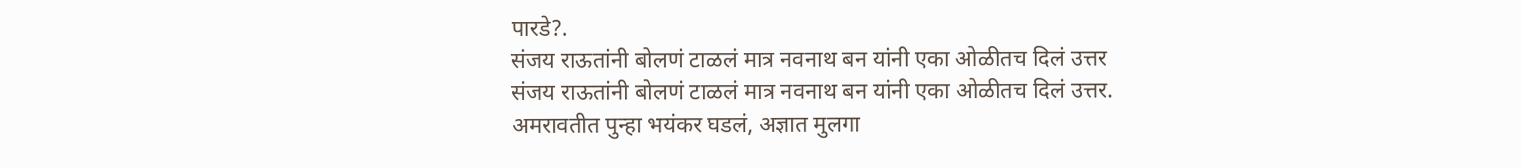पारडे?.
संजय राऊतांनी बोलणं टाळलं मात्र नवनाथ बन यांनी एका ओळीतच दिलं उत्तर
संजय राऊतांनी बोलणं टाळलं मात्र नवनाथ बन यांनी एका ओळीतच दिलं उत्तर.
अमरावतीत पुन्हा भयंकर घडलं, अज्ञात मुलगा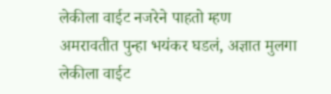लेकीला वाईट नजरेने पाहतो म्हण
अमरावतीत पुन्हा भयंकर घडलं, अज्ञात मुलगा लेकीला वाईट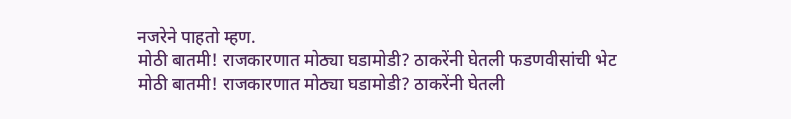नजरेने पाहतो म्हण.
मोठी बातमी! राजकारणात मोठ्या घडामोडी? ठाकरेंनी घेतली फडणवीसांची भेट
मोठी बातमी! राजकारणात मोठ्या घडामोडी? ठाकरेंनी घेतली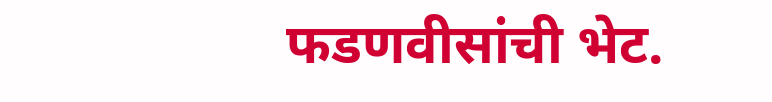फडणवीसांची भेट.